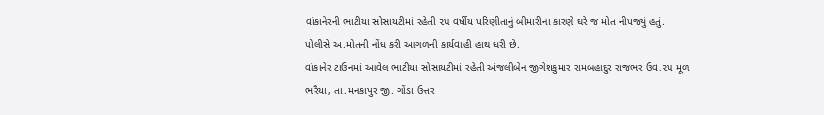વાંકાનેરની ભાટીયા સોસાયટીમાં રહેતી ૨૫ વર્ષીય પરિણીતાનું બીમારીના કારણે ઘરે જ મોત નીપજ્યું હતું. પોલીસે અ.મોતની નોંધ કરી આગળની કાર્યવાહી હાથ ધરી છે.
વાંકાનેર ટાઉનમાં આવેલ ભાટીયા સોસાયટીમાં રહેતી અંજલીબેન જીગેશકુમાર રામબહાદુર રાજભર ઉવ.૨૫ મૂળ ભરૈયા, તા.મનકાપુર જી. ગોંડા ઉત્તર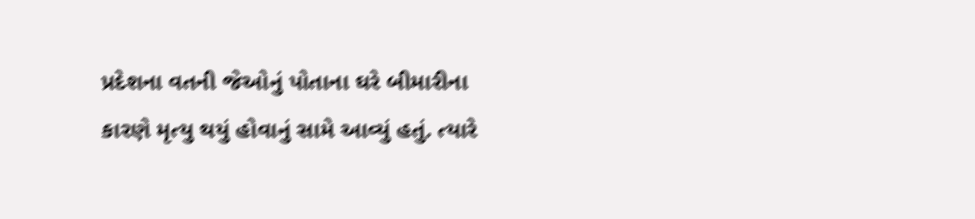પ્રદેશના વતની જેઓનું પોતાના ઘરે બીમારીના કારણે મૃત્યુ થયું હોવાનું સામે આવ્યું હતું. ત્યારે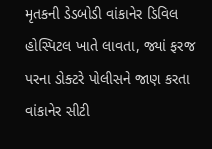મૃતકની ડેડબોડી વાંકાનેર ડિવિલ હોસ્પિટલ ખાતે લાવતા, જ્યાં ફરજ પરના ડોક્ટરે પોલીસને જાણ કરતા વાંકાનેર સીટી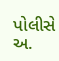પોલીસે અ.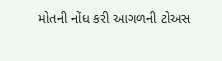મોતની નોંધ કરી આગળની ટોઅસ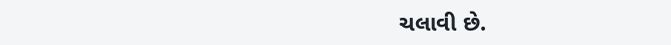ચલાવી છે.